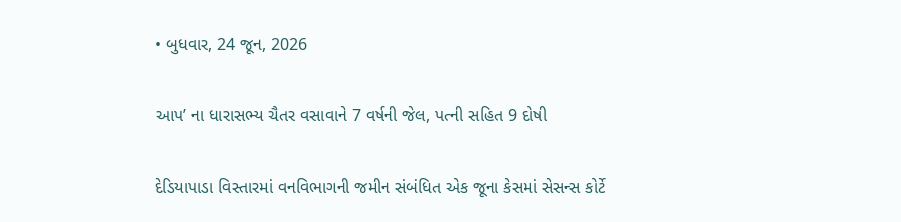• બુધવાર, 24 જૂન, 2026

આપ’ ના ધારાસભ્ય ચૈતર વસાવાને 7 વર્ષની જેલ, પત્ની સહિત 9 દોષી

દેડિયાપાડા વિસ્તારમાં વનવિભાગની જમીન સંબંધિત એક જૂના કેસમાં સેસન્સ કોર્ટે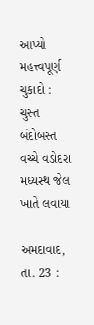આપ્યો મહત્ત્વપૂર્ણ ચુકાદો : ચુસ્ત બંદોબસ્ત વચ્ચે વડોદરા મધ્યસ્થ જેલ ખાતે લવાયા

અમદાવાદ, તા. 23 :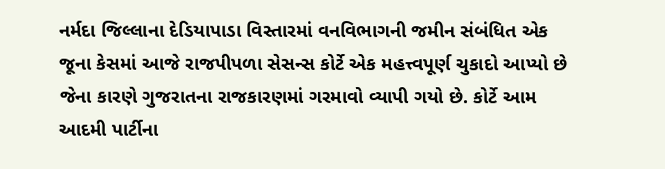નર્મદા જિલ્લાના દેડિયાપાડા વિસ્તારમાં વનવિભાગની જમીન સંબંધિત એક જૂના કેસમાં આજે રાજપીપળા સેસન્સ કોર્ટે એક મહત્ત્વપૂર્ણ ચુકાદો આપ્યો છે જેના કારણે ગુજરાતના રાજકારણમાં ગરમાવો વ્યાપી ગયો છે. કોર્ટે આમ આદમી પાર્ટીના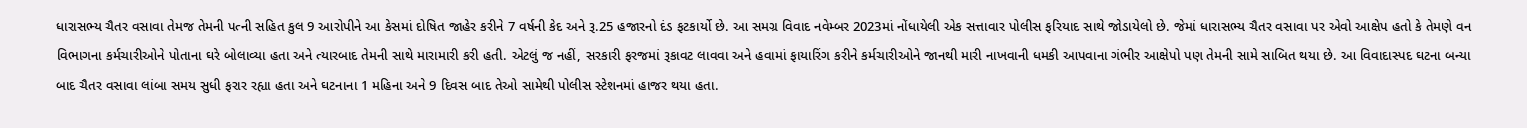ધારાસભ્ય ચૈતર વસાવા તેમજ તેમની પત્ની સહિત કુલ 9 આરોપીને આ કેસમાં દોષિત જાહેર કરીને 7 વર્ષની કેદ અને રૂ.25 હજારનો દંડ ફટકાર્યો છે. આ સમગ્ર વિવાદ નવેમ્બર 2023માં નોંધાયેલી એક સત્તાવાર પોલીસ ફરિયાદ સાથે જોડાયેલો છે. જેમાં ધારાસભ્ય ચૈતર વસાવા પર એવો આક્ષેપ હતો કે તેમણે વન વિભાગના કર્મચારીઓને પોતાના ઘરે બોલાવ્યા હતા અને ત્યારબાદ તેમની સાથે મારામારી કરી હતી. એટલું જ નહીં, સરકારી ફરજમાં રૂકાવટ લાવવા અને હવામાં ફાયારિંગ કરીને કર્મચારીઓને જાનથી મારી નાખવાની ધમકી આપવાના ગંભીર આક્ષેપો પણ તેમની સામે સાબિત થયા છે. આ વિવાદાસ્પદ ઘટના બન્યા બાદ ચૈતર વસાવા લાંબા સમય સુધી ફરાર રહ્યા હતા અને ઘટનાના 1 મહિના અને 9 દિવસ બાદ તેઓ સામેથી પોલીસ સ્ટેશનમાં હાજર થયા હતા.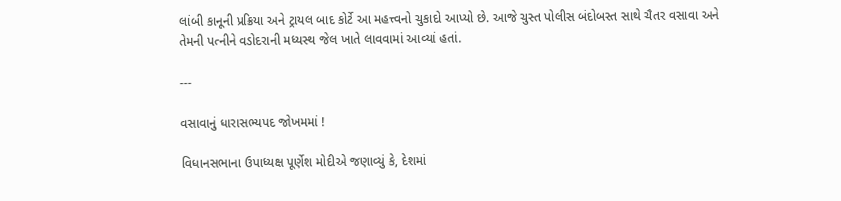લાંબી કાનૂની પ્રક્રિયા અને ટ્રાયલ બાદ કોર્ટે આ મહત્ત્વનો ચુકાદો આપ્યો છે. આજે ચુસ્ત પોલીસ બંદોબસ્ત સાથે ચૈતર વસાવા અને તેમની પત્નીને વડોદરાની મધ્યસ્થ જેલ ખાતે લાવવામાં આવ્યાં હતાં.

---

વસાવાનું ધારાસભ્યપદ જોખમમાં !

વિધાનસભાના ઉપાધ્યક્ષ પૂર્ણેશ મોદીએ જણાવ્યું કે, દેશમાં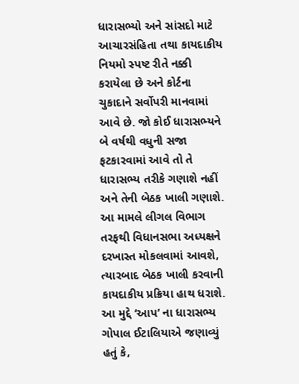ધારાસભ્યો અને સાંસદો માટે આચારસંહિતા તથા કાયદાકીય નિયમો સ્પષ્ટ રીતે નક્કી કરાયેલા છે અને કોર્ટના ચુકાદાને સર્વોપરી માનવામાં આવે છે. જો કોઈ ધારાસભ્યને બે વર્ષથી વધુની સજા ફટકારવામાં આવે તો તે ધારાસભ્ય તરીકે ગણાશે નહીં અને તેની બેઠક ખાલી ગણાશે. આ મામલે લીગલ વિભાગ તરફથી વિધાનસભા અધ્યક્ષને દરખાસ્ત મોકલવામાં આવશે, ત્યારબાદ બેઠક ખાલી કરવાની કાયદાકીય પ્રક્રિયા હાથ ધરાશે. આ મુદ્દે ‘આપ’ ના ધારાસભ્ય ગોપાલ ઈટાલિયાએ જણાવ્યું હતું કે,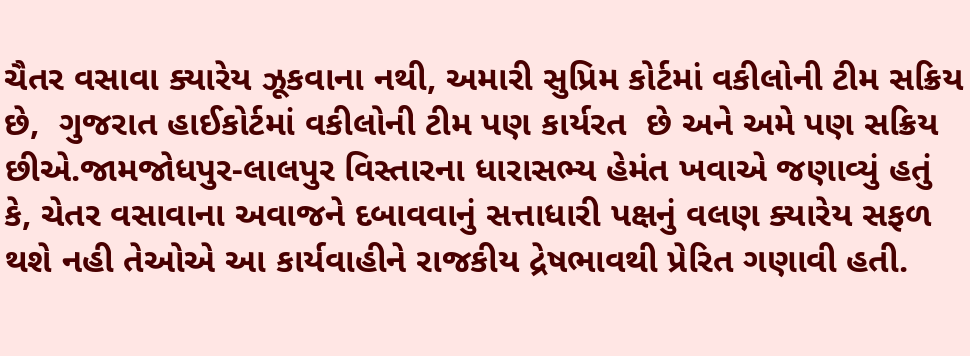ચૈતર વસાવા ક્યારેય ઝૂકવાના નથી, અમારી સુપ્રિમ કોર્ટમાં વકીલોની ટીમ સક્રિય છે,  ગુજરાત હાઈકોર્ટમાં વકીલોની ટીમ પણ કાર્યરત  છે અને અમે પણ સક્રિય છીએ.જામજોધપુર-લાલપુર વિસ્તારના ધારાસભ્ય હેમંત ખવાએ જણાવ્યું હતું કે, ચેતર વસાવાના અવાજને દબાવવાનું સત્તાધારી પક્ષનું વલણ ક્યારેય સફળ  થશે નહી તેઓએ આ કાર્યવાહીને રાજકીય દ્રેષભાવથી પ્રેરિત ગણાવી હતી.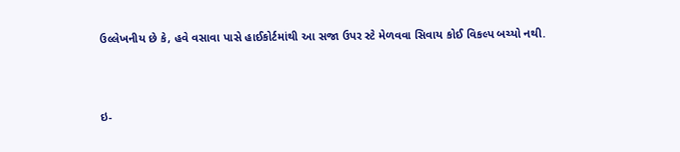ઉલ્લેખનીય છે કે, હવે વસાવા પાસે હાઈકોર્ટમાંથી આ સજા ઉપર સ્ટે મેળવવા સિવાય કોઈ વિકલ્પ બચ્યો નથી.



ઇ-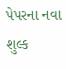પેપરના નવા શુલ્ક